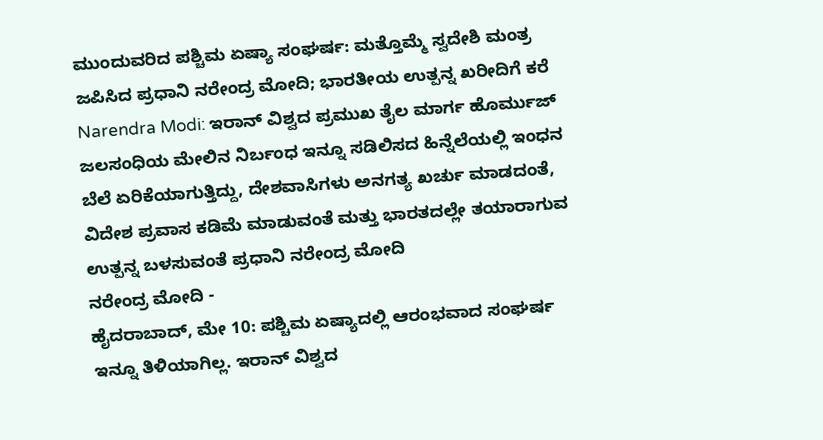ಮುಂದುವರಿದ ಪಶ್ಚಿಮ ಏಷ್ಯಾ ಸಂಘರ್ಷ: ಮತ್ತೊಮ್ಮೆ ಸ್ವದೇಶಿ ಮಂತ್ರ ಜಪಿಸಿದ ಪ್ರಧಾನಿ ನರೇಂದ್ರ ಮೋದಿ; ಭಾರತೀಯ ಉತ್ಪನ್ನ ಖರೀದಿಗೆ ಕರೆ
Narendra Modi: ಇರಾನ್ ವಿಶ್ವದ ಪ್ರಮುಖ ತೈಲ ಮಾರ್ಗ ಹೊರ್ಮುಜ್ ಜಲಸಂಧಿಯ ಮೇಲಿನ ನಿರ್ಬಂಧ ಇನ್ನೂ ಸಡಿಲಿಸದ ಹಿನ್ನೆಲೆಯಲ್ಲಿ ಇಂಧನ ಬೆಲೆ ಏರಿಕೆಯಾಗುತ್ತಿದ್ದು, ದೇಶವಾಸಿಗಳು ಅನಗತ್ಯ ಖರ್ಚು ಮಾಡದಂತೆ, ವಿದೇಶ ಪ್ರವಾಸ ಕಡಿಮೆ ಮಾಡುವಂತೆ ಮತ್ತು ಭಾರತದಲ್ಲೇ ತಯಾರಾಗುವ ಉತ್ಪನ್ನ ಬಳಸುವಂತೆ ಪ್ರಧಾನಿ ನರೇಂದ್ರ ಮೋದಿ
ನರೇಂದ್ರ ಮೋದಿ -
ಹೈದರಾಬಾದ್, ಮೇ 10: ಪಶ್ಚಿಮ ಏಷ್ಯಾದಲ್ಲಿ ಆರಂಭವಾದ ಸಂಘರ್ಷ ಇನ್ನೂ ತಿಳಿಯಾಗಿಲ್ಲ. ಇರಾನ್ ವಿಶ್ವದ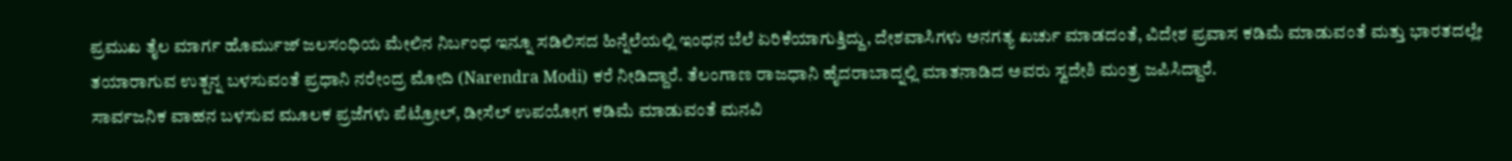ಪ್ರಮುಖ ತೈಲ ಮಾರ್ಗ ಹೊರ್ಮುಜ್ ಜಲಸಂಧಿಯ ಮೇಲಿನ ನಿರ್ಬಂಧ ಇನ್ನೂ ಸಡಿಲಿಸದ ಹಿನ್ನೆಲೆಯಲ್ಲಿ ಇಂಧನ ಬೆಲೆ ಏರಿಕೆಯಾಗುತ್ತಿದ್ದು, ದೇಶವಾಸಿಗಳು ಅನಗತ್ಯ ಖರ್ಚು ಮಾಡದಂತೆ, ವಿದೇಶ ಪ್ರವಾಸ ಕಡಿಮೆ ಮಾಡುವಂತೆ ಮತ್ತು ಭಾರತದಲ್ಲೇ ತಯಾರಾಗುವ ಉತ್ಪನ್ನ ಬಳಸುವಂತೆ ಪ್ರಧಾನಿ ನರೇಂದ್ರ ಮೋದಿ (Narendra Modi) ಕರೆ ನೀಡಿದ್ದಾರೆ. ತೆಲಂಗಾಣ ರಾಜಧಾನಿ ಹೈದರಾಬಾದ್ನಲ್ಲಿ ಮಾತನಾಡಿದ ಅವರು ಸ್ವದೇಶಿ ಮಂತ್ರ ಜಪಿಸಿದ್ದಾರೆ.
ಸಾರ್ವಜನಿಕ ವಾಹನ ಬಳಸುವ ಮೂಲಕ ಪ್ರಜೆಗಳು ಪೆಟ್ರೋಲ್, ಡೀಸೆಲ್ ಉಪಯೋಗ ಕಡಿಮೆ ಮಾಡುವಂತೆ ಮನವಿ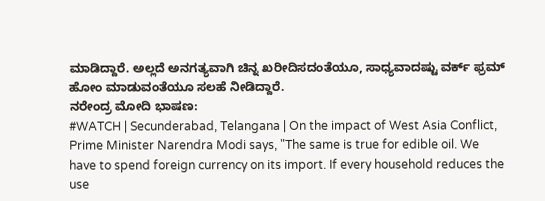ಮಾಡಿದ್ದಾರೆ. ಅಲ್ಲದೆ ಅನಗತ್ಯವಾಗಿ ಚಿನ್ನ ಖರೀದಿಸದಂತೆಯೂ, ಸಾಧ್ಯವಾದಷ್ಟು ವರ್ಕ್ ಫ್ರಮ್ ಹೋಂ ಮಾಡುವಂತೆಯೂ ಸಲಹೆ ನೀಡಿದ್ದಾರೆ.
ನರೇಂದ್ರ ಮೋದಿ ಭಾಷಣ:
#WATCH | Secunderabad, Telangana | On the impact of West Asia Conflict, Prime Minister Narendra Modi says, "The same is true for edible oil. We have to spend foreign currency on its import. If every household reduces the use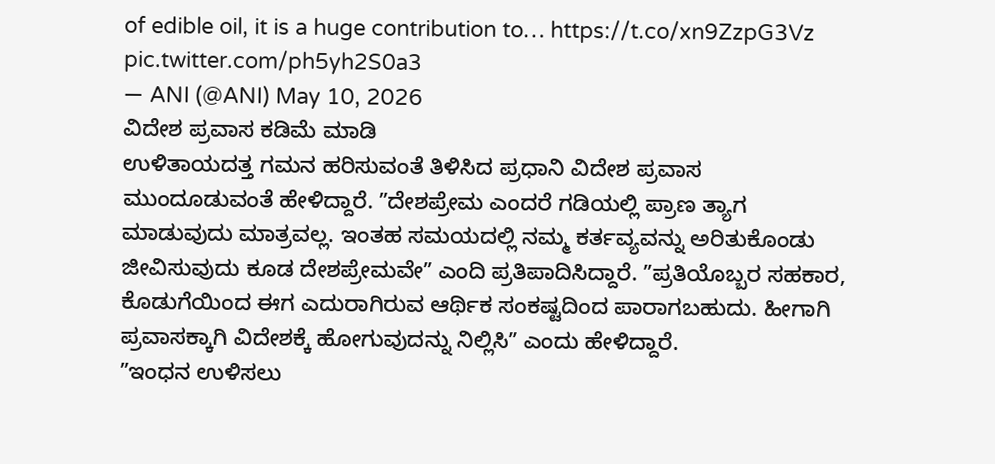of edible oil, it is a huge contribution to… https://t.co/xn9ZzpG3Vz pic.twitter.com/ph5yh2S0a3
— ANI (@ANI) May 10, 2026
ವಿದೇಶ ಪ್ರವಾಸ ಕಡಿಮೆ ಮಾಡಿ
ಉಳಿತಾಯದತ್ತ ಗಮನ ಹರಿಸುವಂತೆ ತಿಳಿಸಿದ ಪ್ರಧಾನಿ ವಿದೇಶ ಪ್ರವಾಸ ಮುಂದೂಡುವಂತೆ ಹೇಳಿದ್ದಾರೆ. ʼʼದೇಶಪ್ರೇಮ ಎಂದರೆ ಗಡಿಯಲ್ಲಿ ಪ್ರಾಣ ತ್ಯಾಗ ಮಾಡುವುದು ಮಾತ್ರವಲ್ಲ. ಇಂತಹ ಸಮಯದಲ್ಲಿ ನಮ್ಮ ಕರ್ತವ್ಯವನ್ನು ಅರಿತುಕೊಂಡು ಜೀವಿಸುವುದು ಕೂಡ ದೇಶಪ್ರೇಮವೇʼʼ ಎಂದಿ ಪ್ರತಿಪಾದಿಸಿದ್ದಾರೆ. ʼʼಪ್ರತಿಯೊಬ್ಬರ ಸಹಕಾರ, ಕೊಡುಗೆಯಿಂದ ಈಗ ಎದುರಾಗಿರುವ ಆರ್ಥಿಕ ಸಂಕಷ್ಟದಿಂದ ಪಾರಾಗಬಹುದು. ಹೀಗಾಗಿ ಪ್ರವಾಸಕ್ಕಾಗಿ ವಿದೇಶಕ್ಕೆ ಹೋಗುವುದನ್ನು ನಿಲ್ಲಿಸಿʼʼ ಎಂದು ಹೇಳಿದ್ದಾರೆ.
ʼʼಇಂಧನ ಉಳಿಸಲು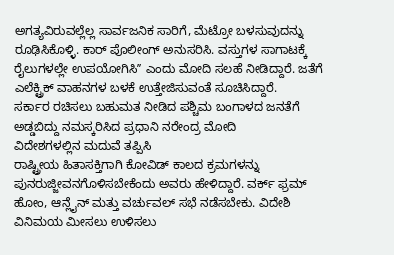ಅಗತ್ಯವಿರುವಲ್ಲೆಲ್ಲ ಸಾರ್ವಜನಿಕ ಸಾರಿಗೆ, ಮೆಟ್ರೋ ಬಳಸುವುದನ್ನು ರೂಢಿಸಿಕೊಳ್ಳಿ. ಕಾರ್ ಪೊಲೀಂಗ್ ಅನುಸರಿಸಿ. ವಸ್ತುಗಳ ಸಾಗಾಟಕ್ಕೆ ರೈಲುಗಳಲ್ಲೇ ಉಪಯೋಗಿಸಿʼʼ ಎಂದು ಮೋದಿ ಸಲಹೆ ನೀಡಿದ್ದಾರೆ. ಜತೆಗೆ ಎಲೆಕ್ಟ್ರಿಕ್ ವಾಹನಗಳ ಬಳಕೆ ಉತ್ತೇಜಿಸುವಂತೆ ಸೂಚಿಸಿದ್ದಾರೆ.
ಸರ್ಕಾರ ರಚಿಸಲು ಬಹುಮತ ನೀಡಿದ ಪಶ್ಚಿಮ ಬಂಗಾಳದ ಜನತೆಗೆ ಅಡ್ಡಬಿದ್ದು ನಮಸ್ಕರಿಸಿದ ಪ್ರಧಾನಿ ನರೇಂದ್ರ ಮೋದಿ
ವಿದೇಶಗಳಲ್ಲಿನ ಮದುವೆ ತಪ್ಪಿಸಿ
ರಾಷ್ಟ್ರೀಯ ಹಿತಾಸಕ್ತಿಗಾಗಿ ಕೋವಿಡ್ ಕಾಲದ ಕ್ರಮಗಳನ್ನು ಪುನರುಜ್ಜೀವನಗೊಳಿಸಬೇಕೆಂದು ಅವರು ಹೇಳಿದ್ದಾರೆ. ವರ್ಕ್ ಫ್ರಮ್ ಹೋಂ, ಆನ್ಲೈನ್ ಮತ್ತು ವರ್ಚುವಲ್ ಸಭೆ ನಡೆಸಬೇಕು. ವಿದೇಶಿ ವಿನಿಮಯ ಮೀಸಲು ಉಳಿಸಲು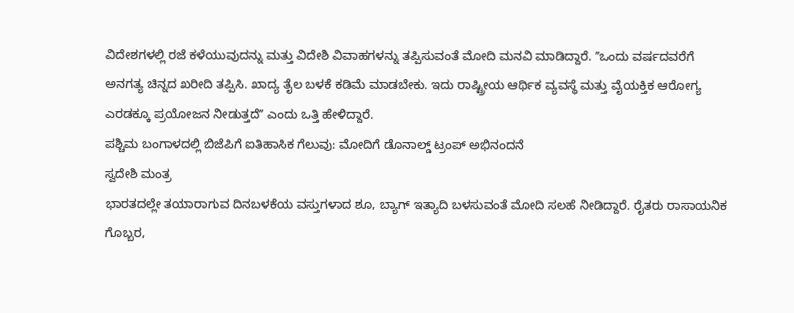ವಿದೇಶಗಳಲ್ಲಿ ರಜೆ ಕಳೆಯುವುದನ್ನು ಮತ್ತು ವಿದೇಶಿ ವಿವಾಹಗಳನ್ನು ತಪ್ಪಿಸುವಂತೆ ಮೋದಿ ಮನವಿ ಮಾಡಿದ್ದಾರೆ. ʼʼಒಂದು ವರ್ಷದವರೆಗೆ ಅನಗತ್ಯ ಚಿನ್ನದ ಖರೀದಿ ತಪ್ಪಿಸಿ. ಖಾದ್ಯ ತೈಲ ಬಳಕೆ ಕಡಿಮೆ ಮಾಡಬೇಕು. ಇದು ರಾಷ್ಟ್ರೀಯ ಆರ್ಥಿಕ ವ್ಯವಸ್ಥೆ ಮತ್ತು ವೈಯಕ್ತಿಕ ಆರೋಗ್ಯ ಎರಡಕ್ಕೂ ಪ್ರಯೋಜನ ನೀಡುತ್ತದೆʼʼ ಎಂದು ಒತ್ತಿ ಹೇಳಿದ್ದಾರೆ.
ಪಶ್ಚಿಮ ಬಂಗಾಳದಲ್ಲಿ ಬಿಜೆಪಿಗೆ ಐತಿಹಾಸಿಕ ಗೆಲುವು: ಮೋದಿಗೆ ಡೊನಾಲ್ಡ್ ಟ್ರಂಪ್ ಅಭಿನಂದನೆ
ಸ್ವದೇಶಿ ಮಂತ್ರ
ಭಾರತದಲ್ಲೇ ತಯಾರಾಗುವ ದಿನಬಳಕೆಯ ವಸ್ತುಗಳಾದ ಶೂ, ಬ್ಯಾಗ್ ಇತ್ಯಾದಿ ಬಳಸುವಂತೆ ಮೋದಿ ಸಲಹೆ ನೀಡಿದ್ದಾರೆ. ರೈತರು ರಾಸಾಯನಿಕ ಗೊಬ್ಬರ,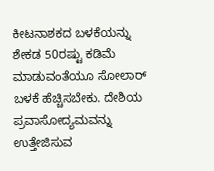ಕೀಟನಾಶಕದ ಬಳಕೆಯನ್ನು ಶೇಕಡ 50ರಷ್ಟು ಕಡಿಮೆ ಮಾಡುವಂತೆಯೂ ಸೋಲಾರ್ ಬಳಕೆ ಹೆಚ್ಚಿಸಬೇಕು. ದೇಶಿಯ ಪ್ರವಾಸೋದ್ಯಮವನ್ನು ಉತ್ತೇಜಿಸುವ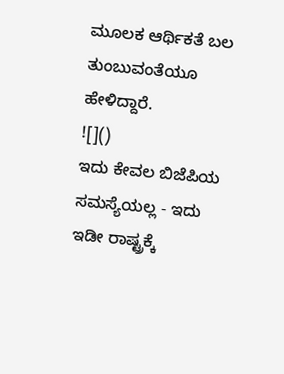ಮೂಲಕ ಆರ್ಥಿಕತೆ ಬಲ ತುಂಬುವಂತೆಯೂ ಹೇಳಿದ್ದಾರೆ.
![]()
ಇದು ಕೇವಲ ಬಿಜೆಪಿಯ ಸಮಸ್ಯೆಯಲ್ಲ - ಇದು ಇಡೀ ರಾಷ್ಟ್ರಕ್ಕೆ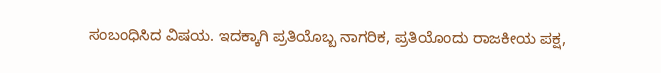ಸಂಬಂಧಿಸಿದ ವಿಷಯ. ಇದಕ್ಕಾಗಿ ಪ್ರತಿಯೊಬ್ಬ ನಾಗರಿಕ, ಪ್ರತಿಯೊಂದು ರಾಜಕೀಯ ಪಕ್ಷ,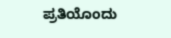ಪ್ರತಿಯೊಂದು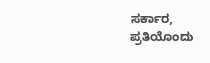ಸರ್ಕಾರ, ಪ್ರತಿಯೊಂದು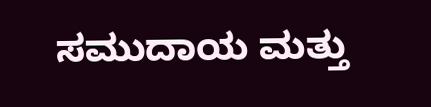ಸಮುದಾಯ ಮತ್ತು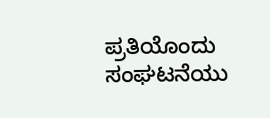ಪ್ರತಿಯೊಂದು ಸಂಘಟನೆಯು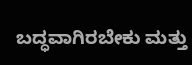ಬದ್ಧವಾಗಿರಬೇಕು ಮತ್ತು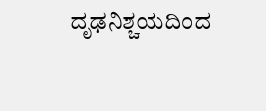ದೃಢನಿಶ್ಚಯದಿಂದ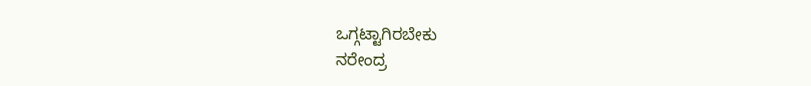ಒಗ್ಗಟ್ಟಾಗಿರಬೇಕು
ನರೇಂದ್ರ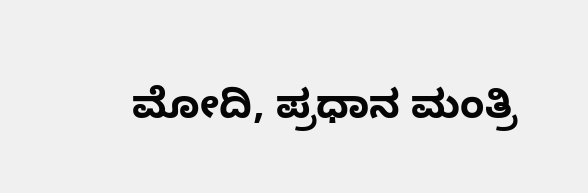ಮೋದಿ, ಪ್ರಧಾನ ಮಂತ್ರಿ